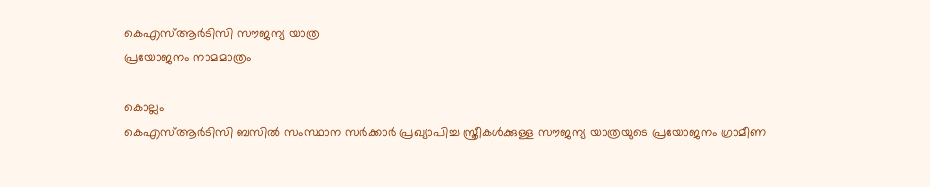കെഎസ്ആർടിസി സൗജന്യ യാത്ര
പ്രയോജനം നാമമാത്രം

കൊല്ലം
കെഎസ്ആർടിസി ബസിൽ സംസ്ഥാന സർക്കാർ പ്രഖ്യാപിച്ച സ്ത്രീകൾക്കുള്ള സൗജന്യ യാത്രയുടെ പ്രയോജനം ഗ്രാമീണ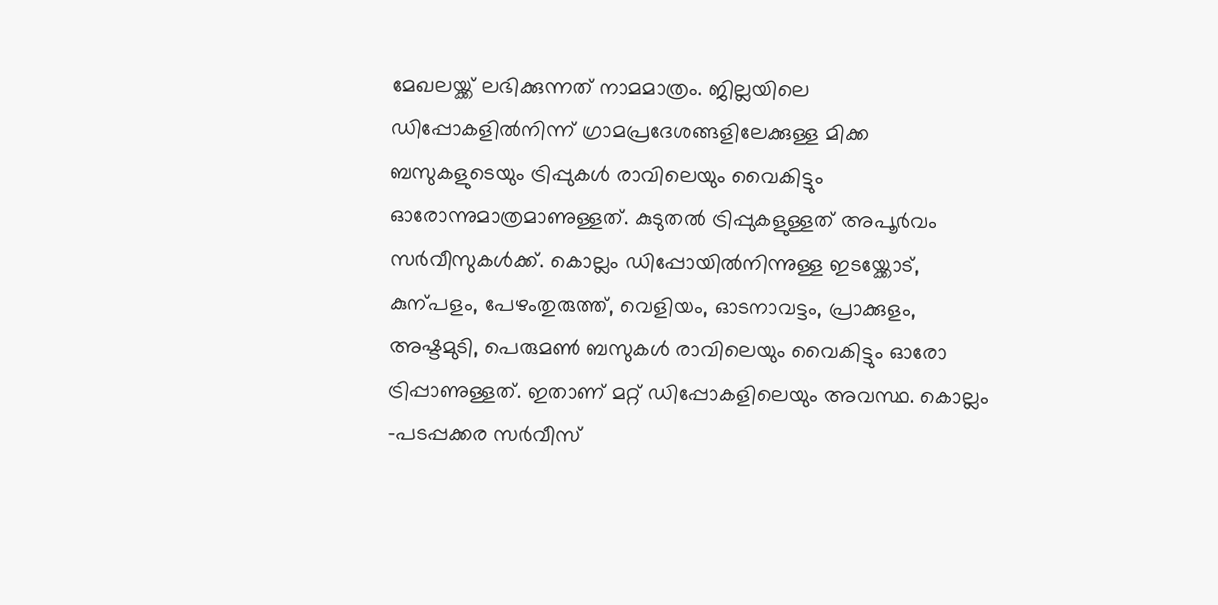മേഖലയ്ക്ക് ലഭിക്കുന്നത് നാമമാത്രം. ജില്ലയിലെ ഡിപ്പോകളിൽനിന്ന് ഗ്രാമപ്രദേശങ്ങളിലേക്കുള്ള മിക്ക ബസുകളുടെയും ട്രിപ്പുകൾ രാവിലെയും വൈകിട്ടും ഓരോന്നുമാത്രമാണുള്ളത്. കുടുതൽ ട്രിപ്പുകളുള്ളത് അപൂർവം സർവീസുകൾക്ക്. കൊല്ലം ഡിപ്പോയിൽനിന്നുള്ള ഇടയ്ക്കോട്, കുന്പളം, പേഴംതുരുത്ത്, വെളിയം, ഓടനാവട്ടം, പ്രാക്കുളം, അഷ്ടമുടി, പെരുമൺ ബസുകൾ രാവിലെയും വൈകിട്ടും ഓരോ ട്രിപ്പാണുള്ളത്. ഇതാണ് മറ്റ് ഡിപ്പോകളിലെയും അവസ്ഥ. കൊല്ലം –പടപ്പക്കര സർവീസ്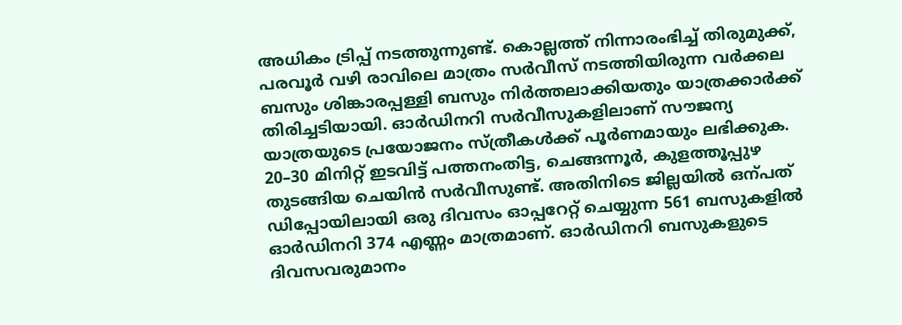അധികം ട്രിപ്പ് നടത്തുന്നുണ്ട്. കൊല്ലത്ത് നിന്നാരംഭിച്ച് തിരുമുക്ക്, പരവൂർ വഴി രാവിലെ മാത്രം സർവീസ് നടത്തിയിരുന്ന വർക്കല ബസും ശിങ്കാരപ്പള്ളി ബസും നിർത്തലാക്കിയതും യാത്രക്കാർക്ക് തിരിച്ചടിയായി. ഓർഡിനറി സർവീസുകളിലാണ് സൗജന്യ യാത്രയുടെ പ്രയോജനം സ്ത്രീകൾക്ക് പൂർണമായും ലഭിക്കുക. 20–30 മിനിറ്റ് ഇടവിട്ട് പത്തനംതിട്ട, ചെങ്ങന്നൂർ, കുളത്തൂപ്പുഴ തുടങ്ങിയ ചെയിൻ സർവീസുണ്ട്. അതിനിടെ ജില്ലയിൽ ഒന്പത് ഡിപ്പോയിലായി ഒരു ദിവസം ഓപ്പറേറ്റ് ചെയ്യുന്ന 561 ബസുകളിൽ ഓർഡിനറി 374 എണ്ണം മാത്രമാണ്. ഓർഡിനറി ബസുകളുടെ ദിവസവരുമാനം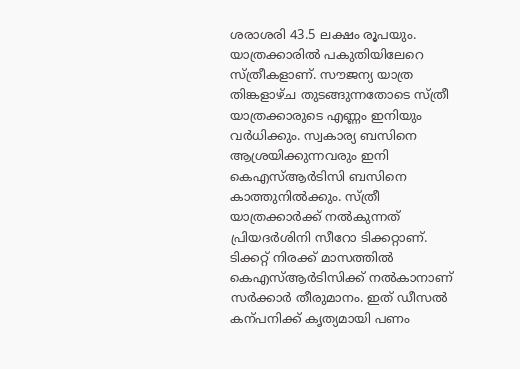ശരാശരി 43.5 ലക്ഷം രൂപയും. യാത്രക്കാരിൽ പകുതിയിലേറെ സ്ത്രീകളാണ്. സൗജന്യ യാത്ര തിങ്കളാഴ്ച തുടങ്ങുന്നതോടെ സ്ത്രീ യാത്രക്കാരുടെ എണ്ണം ഇനിയും വർധിക്കും. സ്വകാര്യ ബസിനെ ആശ്രയിക്കുന്നവരും ഇനി കെഎസ്ആർടിസി ബസിനെ കാത്തുനിൽക്കും. സ്ത്രീ യാത്രക്കാർക്ക് നൽകുന്നത് പ്രിയദർശിനി സീറോ ടിക്കറ്റാണ്. ടിക്കറ്റ് നിരക്ക് മാസത്തിൽ കെഎസ്ആർടിസിക്ക് നൽകാനാണ് സർക്കാർ തീരുമാനം. ഇത് ഡീസൽ കന്പനിക്ക് കൃത്യമായി പണം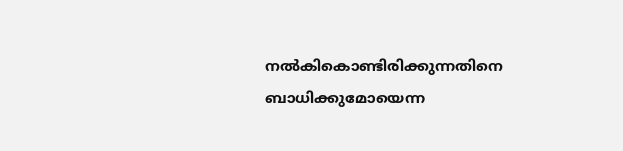നൽകികൊണ്ടിരിക്കുന്നതിനെ ബാധിക്കുമോയെന്ന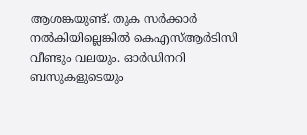ആശങ്കയുണ്ട്. തുക സർക്കാർ നൽകിയില്ലെങ്കിൽ കെഎസ്ആർടിസി വീണ്ടും വലയും. ഓർഡിനറി ബസുകളുടെയും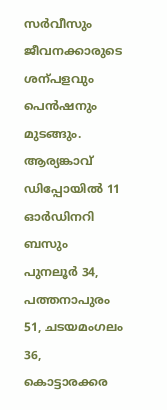സർവീസും ജീവനക്കാരുടെ ശന്പളവും പെൻഷനും മുടങ്ങും. ആര്യങ്കാവ് ഡിപ്പോയിൽ 11 ഓർഡിനറി ബസും പുനലൂർ 34, പത്തനാപുരം 51, ചടയമംഗലം 36, കൊട്ടാരക്കര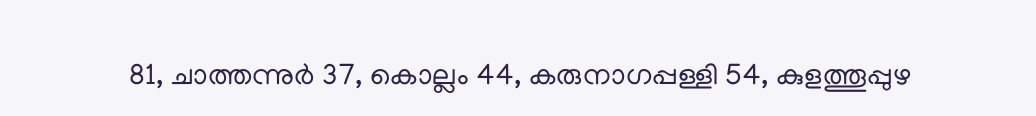81, ചാത്തന്നുർ 37, കൊല്ലം 44, കരുനാഗപ്പള്ളി 54, കുളത്തൂപ്പുഴ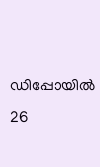ഡിപ്പോയിൽ 26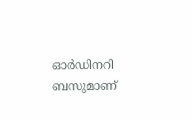ഓർഡിനറി ബസുമാണ്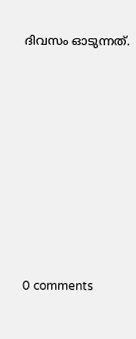ദിവസം ഓടുന്നത്.









0 comments